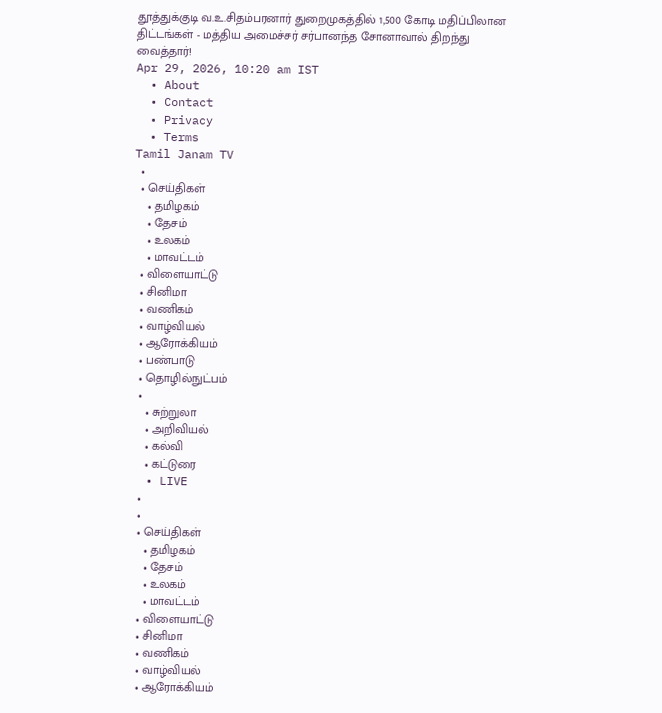தூத்துக்குடி வ.உ.சிதம்பரனார் துறைமுகத்தில் 1,500 கோடி மதிப்பிலான திட்டங்கள் - மத்திய அமைச்சர் சர்பானந்த சோனாவால் திறந்து வைத்தார்!
Apr 29, 2026, 10:20 am IST
  • About
  • Contact
  • Privacy
  • Terms
Tamil Janam TV
  •
  • செய்திகள்
    • தமிழகம்
    • தேசம்
    • உலகம்
    • மாவட்டம்
  • விளையாட்டு
  • சினிமா
  • வணிகம்
  • வாழ்வியல்
  • ஆரோக்கியம்
  • பண்பாடு
  • தொழில்நுட்பம்
  •
    • சுற்றுலா
    • அறிவியல்
    • கல்வி
    • கட்டுரை
  • LIVE
  •
  •
  • செய்திகள்
    • தமிழகம்
    • தேசம்
    • உலகம்
    • மாவட்டம்
  • விளையாட்டு
  • சினிமா
  • வணிகம்
  • வாழ்வியல்
  • ஆரோக்கியம்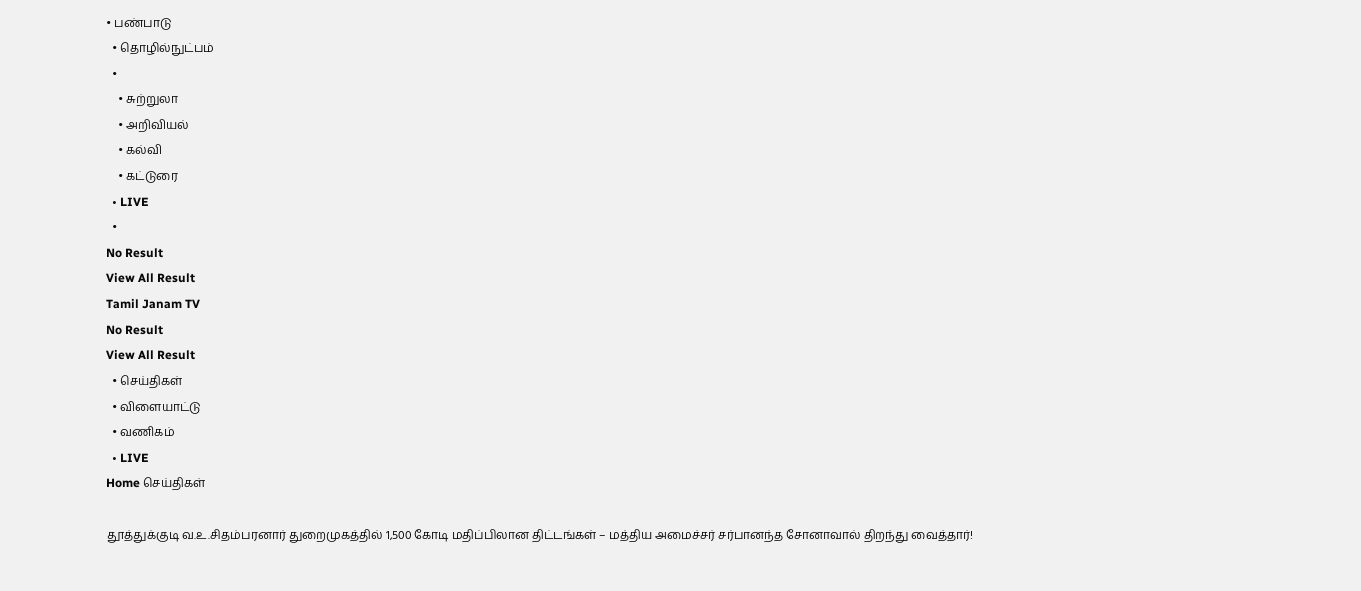• பண்பாடு
  • தொழில்நுட்பம்
  •
    • சுற்றுலா
    • அறிவியல்
    • கல்வி
    • கட்டுரை
  • LIVE
  •
No Result
View All Result
Tamil Janam TV
No Result
View All Result
  • செய்திகள்
  • விளையாட்டு
  • வணிகம்
  • LIVE
Home செய்திகள்

தூத்துக்குடி வ.உ.சிதம்பரனார் துறைமுகத்தில் 1,500 கோடி மதிப்பிலான திட்டங்கள் – மத்திய அமைச்சர் சர்பானந்த சோனாவால் திறந்து வைத்தார்!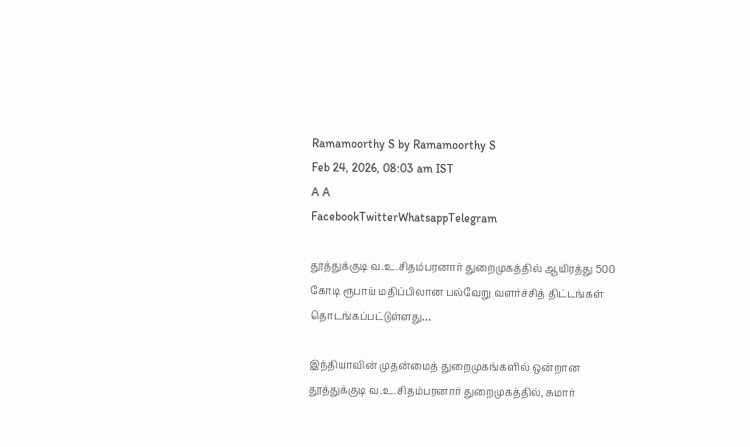Ramamoorthy S by Ramamoorthy S
Feb 24, 2026, 08:03 am IST
A A
FacebookTwitterWhatsappTelegram

தூத்துக்குடி வ.உ.சிதம்பரனார் துறைமுகத்தில் ஆயிரத்து 500 கோடி ரூபாய் மதிப்பிலான பல்வேறு வளர்ச்சித் திட்டங்கள் தொடங்கப்பட்டுள்ளது…

இந்தியாவின் முதன்மைத் துறைமுகங்களில் ஒன்றான தூத்துக்குடி வ.உ.சிதம்பரனார் துறைமுகத்தில், சுமார்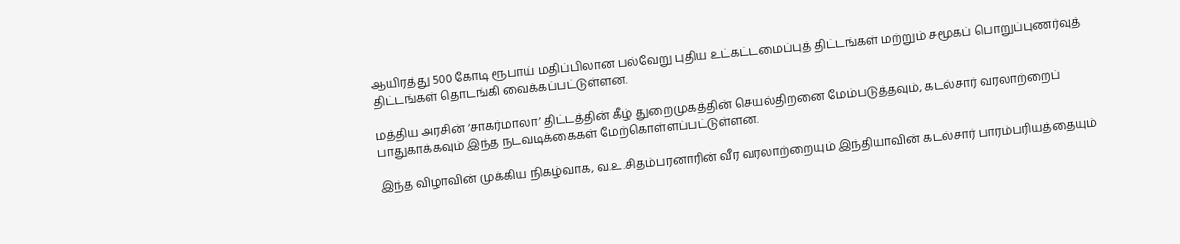ஆயிரத்து 500 கோடி ரூபாய் மதிப்பிலான பல்வேறு புதிய உட்கட்டமைப்புத் திட்டங்கள் மற்றும் சமூகப் பொறுப்புணர்வுத் திட்டங்கள் தொடங்கி வைக்கப்பட்டுள்ளன.

மத்திய அரசின் ‘சாகர்மாலா’ திட்டத்தின் கீழ் துறைமுகத்தின் செயல்திறனை மேம்படுத்தவும், கடல்சார் வரலாற்றைப் பாதுகாக்கவும் இந்த நடவடிக்கைகள் மேற்கொள்ளப்பட்டுள்ளன.

இந்த விழாவின் முக்கிய நிகழ்வாக, வ.உ.சிதம்பரனாரின் வீர வரலாற்றையும் இந்தியாவின் கடல்சார் பாரம்பரியத்தையும்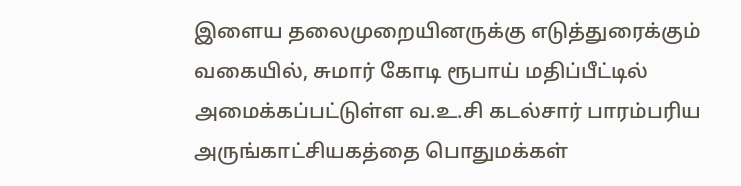இளைய தலைமுறையினருக்கு எடுத்துரைக்கும் வகையில், சுமார் கோடி ரூபாய் மதிப்பீட்டில் அமைக்கப்பட்டுள்ள வ.உ.சி கடல்சார் பாரம்பரிய அருங்காட்சியகத்தை பொதுமக்கள்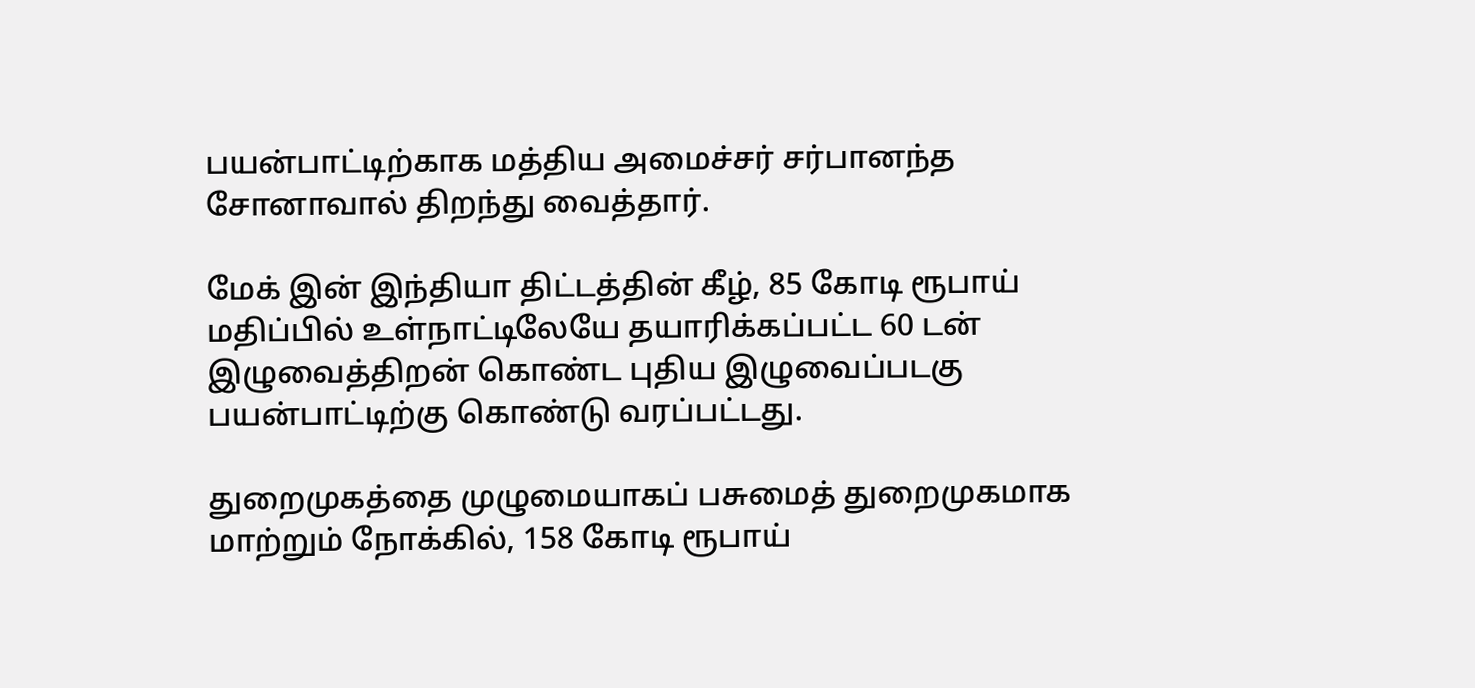பயன்பாட்டிற்காக மத்திய அமைச்சர் சர்பானந்த சோனாவால் திறந்து வைத்தார்.

மேக் இன் இந்தியா திட்டத்தின் கீழ், 85 கோடி ரூபாய் மதிப்பில் உள்நாட்டிலேயே தயாரிக்கப்பட்ட 60 டன் இழுவைத்திறன் கொண்ட புதிய இழுவைப்படகு பயன்பாட்டிற்கு கொண்டு வரப்பட்டது.

துறைமுகத்தை முழுமையாகப் பசுமைத் துறைமுகமாக மாற்றும் நோக்கில், 158 கோடி ரூபாய்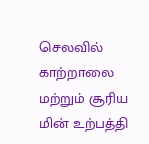செலவில் காற்றாலை மற்றும் சூரிய மின் உற்பத்தி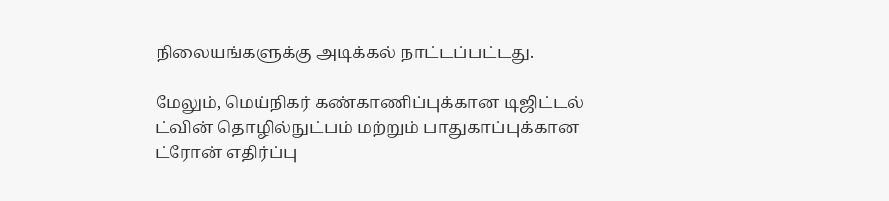நிலையங்களுக்கு அடிக்கல் நாட்டப்பட்டது.

மேலும், மெய்நிகர் கண்காணிப்புக்கான டிஜிட்டல் ட்வின் தொழில்நுட்பம் மற்றும் பாதுகாப்புக்கான ட்ரோன் எதிர்ப்பு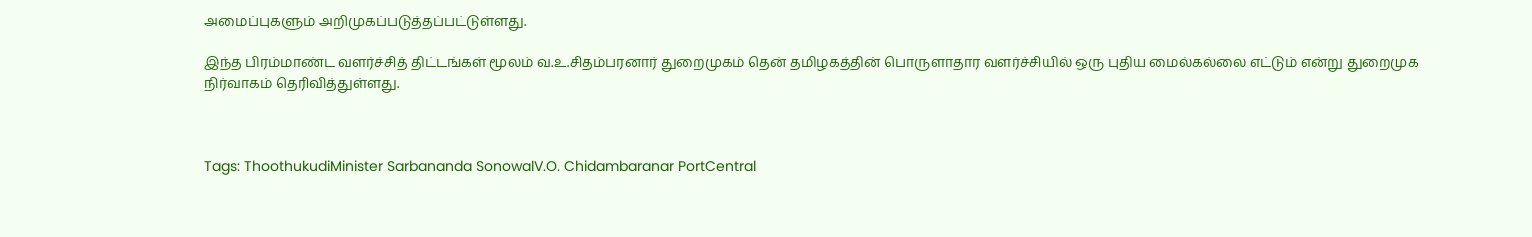அமைப்புகளும் அறிமுகப்படுத்தப்பட்டுள்ளது.

இந்த பிரம்மாண்ட வளர்ச்சித் திட்டங்கள் மூலம் வ.உ.சிதம்பரனார் துறைமுகம் தென் தமிழகத்தின் பொருளாதார வளர்ச்சியில் ஒரு புதிய மைல்கல்லை எட்டும் என்று துறைமுக நிர்வாகம் தெரிவித்துள்ளது.



Tags: ThoothukudiMinister Sarbananda SonowalV.O. Chidambaranar PortCentral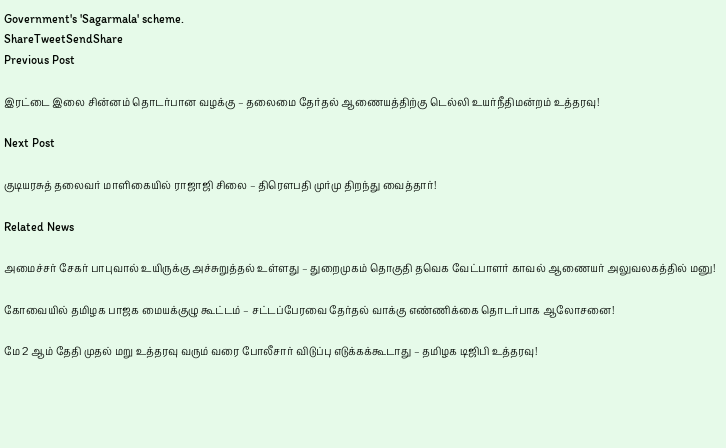Government's 'Sagarmala' scheme.
ShareTweetSendShare
Previous Post

இரட்டை இலை சின்னம் தொடர்பான வழக்கு – தலைமை தேர்தல் ஆணையத்திற்கு டெல்லி உயர்நீதிமன்றம் உத்தரவு!

Next Post

குடியரசுத் தலைவர் மாளிகையில் ராஜாஜி சிலை – திரௌபதி முர்மு திறந்து வைத்தார்!

Related News

அமைச்சர் சேகர் பாபுவால் உயிருக்கு அச்சுறுத்தல் உள்ளது – துறைமுகம் தொகுதி தவெக வேட்பாளர் காவல் ஆணையர் அலுவலகத்தில் மனு!

கோவையில் தமிழக பாஜக மையக்குழு கூட்டம் – சட்டப்பேரவை தேர்தல் வாக்கு எண்ணிக்கை தொடர்பாக ஆலோசனை!

மே 2 ஆம் தேதி முதல் மறு உத்தரவு வரும் வரை போலீசார் விடுப்பு எடுக்கக்கூடாது – தமிழக டிஜிபி உத்தரவு!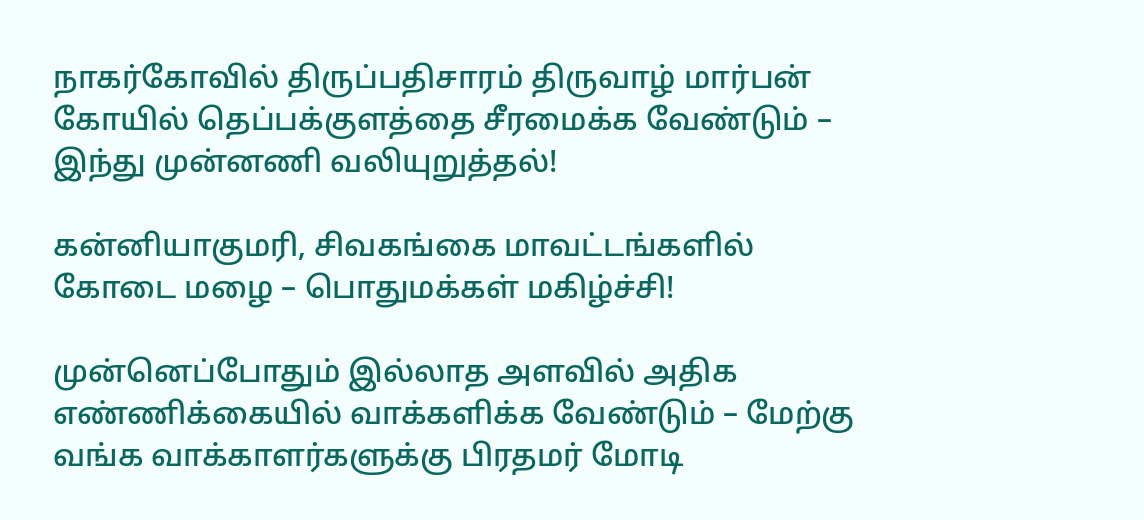நாகர்கோவில் திருப்பதிசாரம் திருவாழ் மார்பன் கோயில் தெப்பக்குளத்தை சீரமைக்க வேண்டும் – இந்து முன்னணி வலியுறுத்தல்!

கன்னியாகுமரி, சிவகங்கை மாவட்டங்களில் கோடை மழை – பொதுமக்கள் மகிழ்ச்சி!

முன்னெப்போதும் இல்லாத அளவில் அதிக எண்ணிக்கையில் வாக்களிக்க வேண்டும் – மேற்கு வங்க வாக்காளர்களுக்கு பிரதமர் மோடி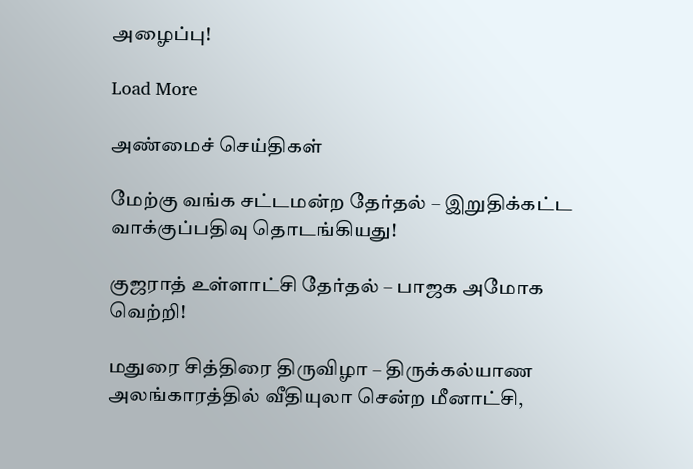அழைப்பு!

Load More

அண்மைச் செய்திகள்

மேற்கு வங்க சட்டமன்ற தேர்தல் – இறுதிக்கட்ட வாக்குப்பதிவு தொடங்கியது!

குஜராத் உள்ளாட்சி தேர்தல் – பாஜக அமோக வெற்றி!

மதுரை சித்திரை திருவிழா – திருக்கல்யாண அலங்காரத்தில் வீதியுலா சென்ற மீனாட்சி,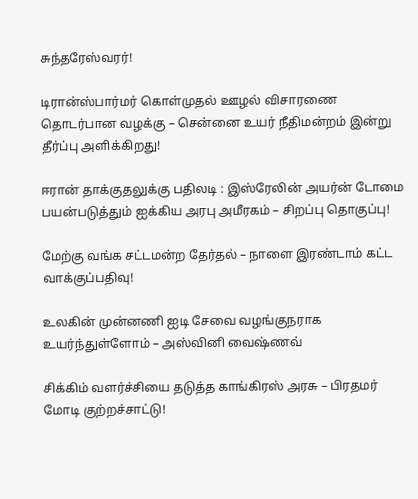சுந்தரேஸ்வரர்!

டிரான்ஸ்பார்மர் கொள்முதல் ஊழல் விசாரணை தொடர்பான வழக்கு – சென்னை உயர் நீதிமன்றம் இன்று தீர்ப்பு அளிக்கிறது!

ஈரான் தாக்குதலுக்கு பதிலடி : இஸ்ரேலின் அயர்ன் டோமை பயன்படுத்தும் ஐக்கிய அரபு அமீரகம் – சிறப்பு தொகுப்பு!

மேற்கு வங்க சட்டமன்ற தேர்தல் – நாளை இரண்டாம் கட்ட வாக்குப்பதிவு!

உலகின் முன்னணி ஐடி சேவை வழங்குநராக உயர்ந்துள்ளோம் – அஸ்வினி வைஷ்ணவ்

சிக்கிம் வளர்ச்சியை தடுத்த காங்கிரஸ் அரசு – பிரதமர் மோடி குற்றச்சாட்டு!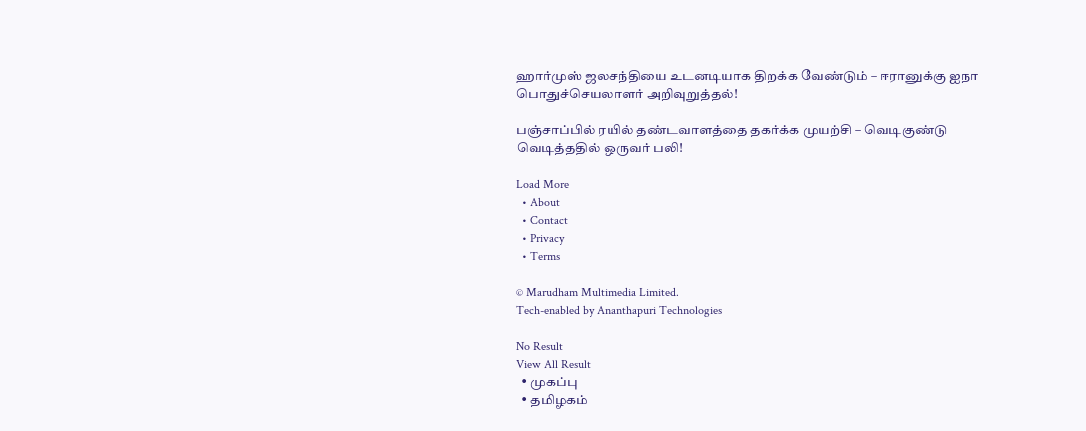ஹார்முஸ் ஜலசந்தியை உடனடியாக திறக்க வேண்டும் – ஈரானுக்கு ஐநா பொதுச்செயலாளர் அறிவுறுத்தல்!

பஞ்சாப்பில் ரயில் தண்டவாளத்தை தகர்க்க முயற்சி – வெடிகுண்டு வெடித்ததில் ஒருவர் பலி!

Load More
  • About
  • Contact
  • Privacy
  • Terms

© Marudham Multimedia Limited.
Tech-enabled by Ananthapuri Technologies

No Result
View All Result
  • முகப்பு
  • தமிழகம்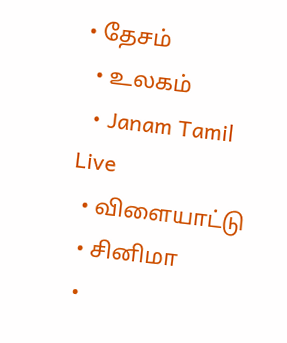• தேசம்
  • உலகம்
  • Janam Tamil Live
  • விளையாட்டு
  • சினிமா
  •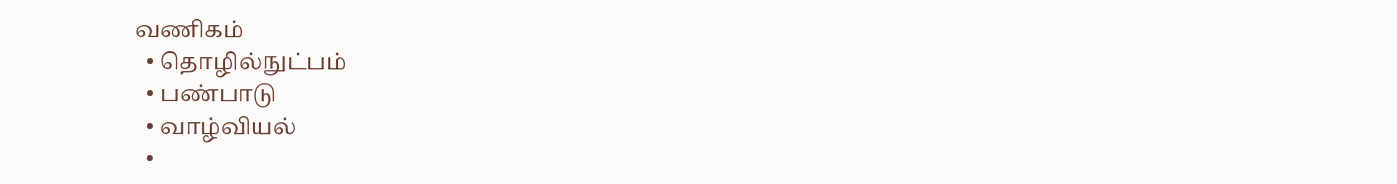வணிகம்
  • தொழில்நுட்பம்
  • பண்பாடு
  • வாழ்வியல்
  •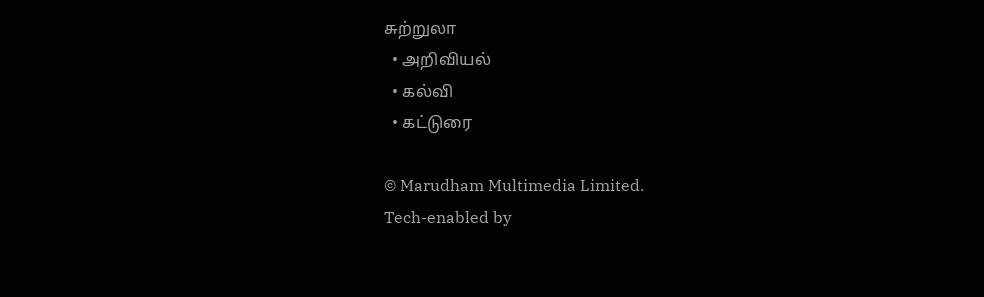சுற்றுலா
  • அறிவியல்
  • கல்வி
  • கட்டுரை

© Marudham Multimedia Limited.
Tech-enabled by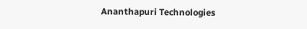Ananthapuri Technologies